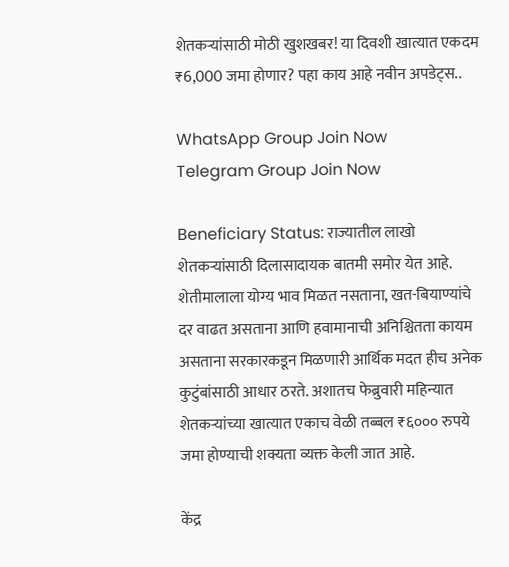शेतकऱ्यांसाठी मोठी खुशखबर! या दिवशी खात्यात एकदम ₹6,000 जमा होणार? पहा काय आहे नवीन अपडेट्स..

WhatsApp Group Join Now
Telegram Group Join Now

Beneficiary Status: राज्यातील लाखो शेतकऱ्यांसाठी दिलासादायक बातमी समोर येत आहे. शेतीमालाला योग्य भाव मिळत नसताना, खत-बियाण्यांचे दर वाढत असताना आणि हवामानाची अनिश्चितता कायम असताना सरकारकडून मिळणारी आर्थिक मदत हीच अनेक कुटुंबांसाठी आधार ठरते. अशातच फेब्रुवारी महिन्यात शेतकऱ्यांच्या खात्यात एकाच वेळी तब्बल ₹६००० रुपये जमा होण्याची शक्यता व्यक्त केली जात आहे.

केंद्र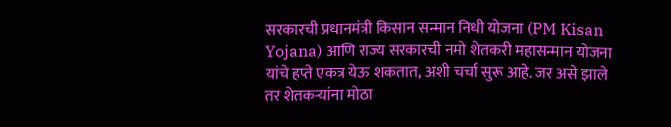सरकारची प्रधानमंत्री किसान सन्मान निधी योजना (PM Kisan Yojana) आणि राज्य सरकारची नमो शेतकरी महासन्मान योजना यांचे हप्ते एकत्र येऊ शकतात, अशी चर्चा सुरू आहे. जर असे झाले तर शेतकऱ्यांना मोठा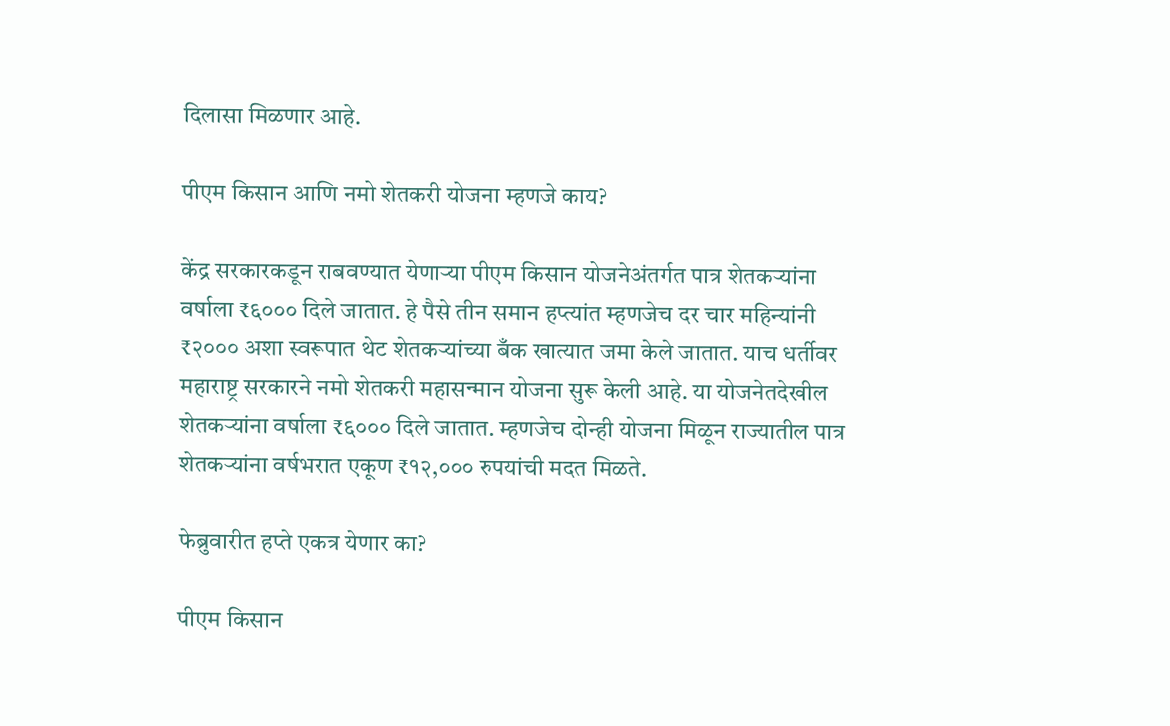दिलासा मिळणार आहे.

पीएम किसान आणि नमो शेतकरी योजना म्हणजे काय?

केंद्र सरकारकडून राबवण्यात येणाऱ्या पीएम किसान योजनेअंतर्गत पात्र शेतकऱ्यांना वर्षाला ₹६००० दिले जातात. हे पैसे तीन समान हप्त्यांत म्हणजेच दर चार महिन्यांनी ₹२००० अशा स्वरूपात थेट शेतकऱ्यांच्या बँक खात्यात जमा केले जातात. याच धर्तीवर महाराष्ट्र सरकारने नमो शेतकरी महासन्मान योजना सुरू केली आहे. या योजनेतदेखील शेतकऱ्यांना वर्षाला ₹६००० दिले जातात. म्हणजेच दोन्ही योजना मिळून राज्यातील पात्र शेतकऱ्यांना वर्षभरात एकूण ₹१२,००० रुपयांची मदत मिळते.

फेब्रुवारीत हप्ते एकत्र येणार का?

पीएम किसान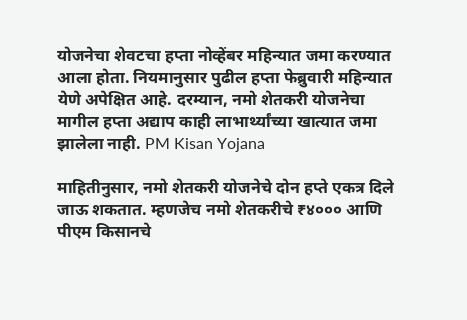योजनेचा शेवटचा हप्ता नोव्हेंबर महिन्यात जमा करण्यात आला होता. नियमानुसार पुढील हप्ता फेब्रुवारी महिन्यात येणे अपेक्षित आहे. दरम्यान, नमो शेतकरी योजनेचा मागील हप्ता अद्याप काही लाभार्थ्यांच्या खात्यात जमा झालेला नाही. PM Kisan Yojana

माहितीनुसार, नमो शेतकरी योजनेचे दोन हप्ते एकत्र दिले जाऊ शकतात. म्हणजेच नमो शेतकरीचे ₹४००० आणि पीएम किसानचे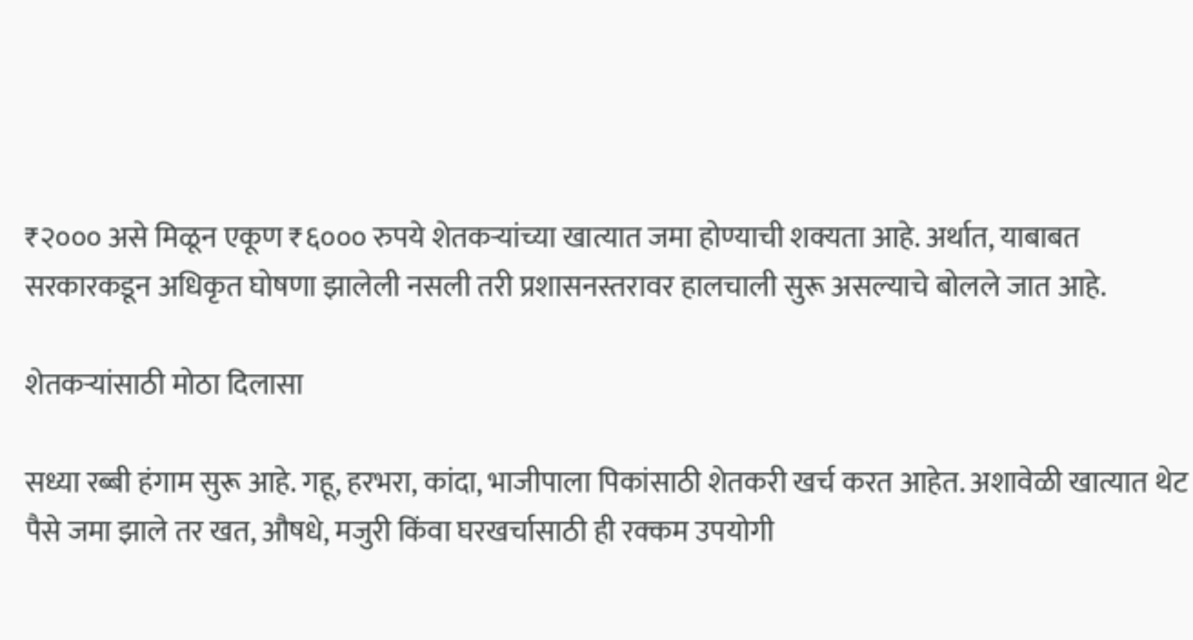₹२००० असे मिळून एकूण ₹६००० रुपये शेतकऱ्यांच्या खात्यात जमा होण्याची शक्यता आहे. अर्थात, याबाबत सरकारकडून अधिकृत घोषणा झालेली नसली तरी प्रशासनस्तरावर हालचाली सुरू असल्याचे बोलले जात आहे.

शेतकऱ्यांसाठी मोठा दिलासा

सध्या रब्बी हंगाम सुरू आहे. गहू, हरभरा, कांदा, भाजीपाला पिकांसाठी शेतकरी खर्च करत आहेत. अशावेळी खात्यात थेट पैसे जमा झाले तर खत, औषधे, मजुरी किंवा घरखर्चासाठी ही रक्कम उपयोगी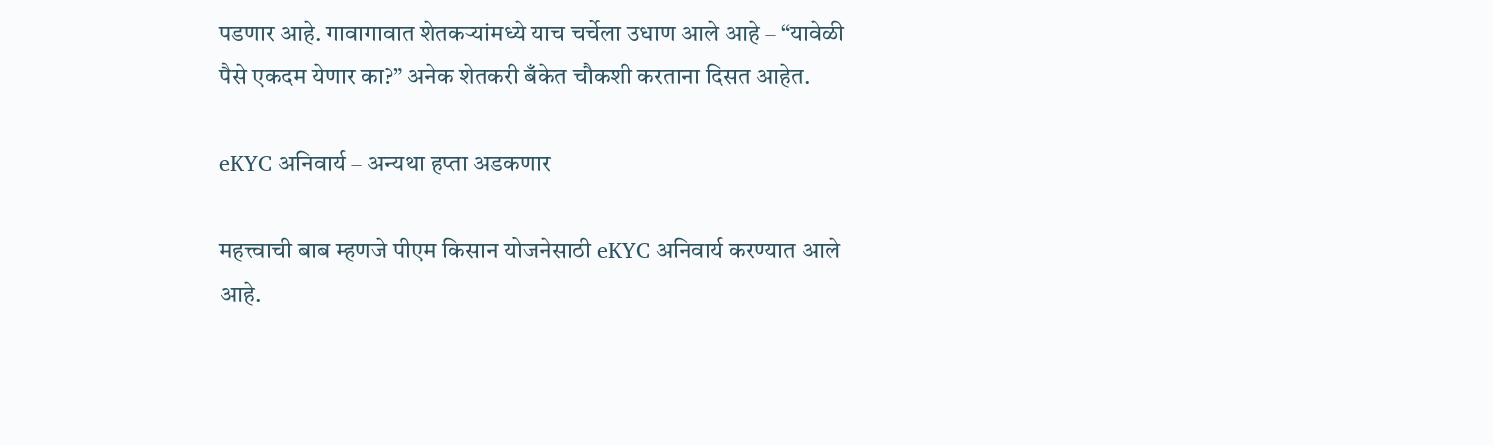पडणार आहे. गावागावात शेतकऱ्यांमध्ये याच चर्चेला उधाण आले आहे – “यावेळी पैसे एकदम येणार का?” अनेक शेतकरी बँकेत चौकशी करताना दिसत आहेत.

eKYC अनिवार्य – अन्यथा हप्ता अडकणार

महत्त्वाची बाब म्हणजे पीएम किसान योजनेसाठी eKYC अनिवार्य करण्यात आले आहे.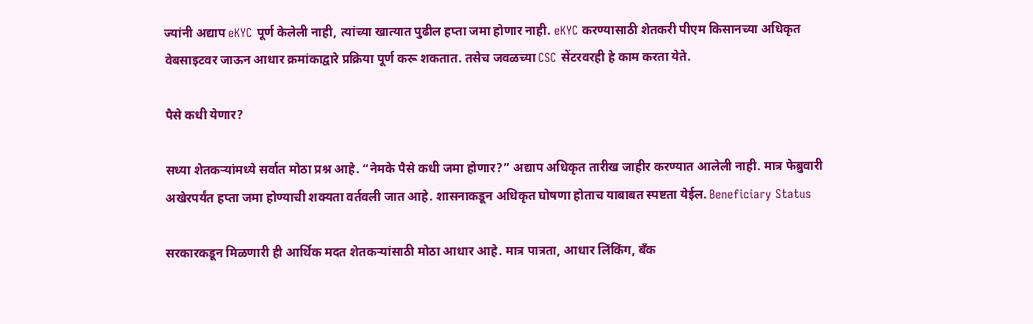ज्यांनी अद्याप eKYC पूर्ण केलेली नाही, त्यांच्या खात्यात पुढील हप्ता जमा होणार नाही. eKYC करण्यासाठी शेतकरी पीएम किसानच्या अधिकृत वेबसाइटवर जाऊन आधार क्रमांकाद्वारे प्रक्रिया पूर्ण करू शकतात. तसेच जवळच्या CSC सेंटरवरही हे काम करता येते.

पैसे कधी येणार?

सध्या शेतकऱ्यांमध्ये सर्वात मोठा प्रश्न आहे. “नेमके पैसे कधी जमा होणार?” अद्याप अधिकृत तारीख जाहीर करण्यात आलेली नाही. मात्र फेब्रुवारी अखेरपर्यंत हप्ता जमा होण्याची शक्यता वर्तवली जात आहे. शासनाकडून अधिकृत घोषणा होताच याबाबत स्पष्टता येईल. Beneficiary Status

सरकारकडून मिळणारी ही आर्थिक मदत शेतकऱ्यांसाठी मोठा आधार आहे. मात्र पात्रता, आधार लिंकिंग, बँक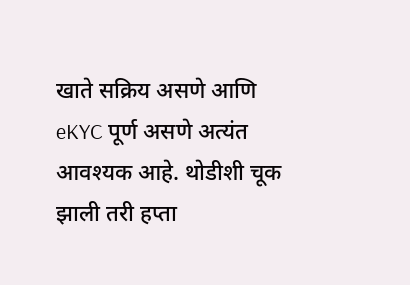खाते सक्रिय असणे आणि eKYC पूर्ण असणे अत्यंत आवश्यक आहे. थोडीशी चूक झाली तरी हप्ता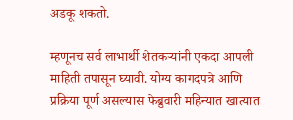अडकू शकतो.

म्हणूनच सर्व लाभार्थी शेतकऱ्यांनी एकदा आपली माहिती तपासून घ्यावी. योग्य कागदपत्रे आणि प्रक्रिया पूर्ण असल्यास फेब्रुवारी महिन्यात खात्यात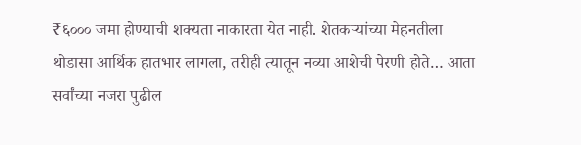₹६००० जमा होण्याची शक्यता नाकारता येत नाही. शेतकऱ्यांच्या मेहनतीला थोडासा आर्थिक हातभार लागला, तरीही त्यातून नव्या आशेची पेरणी होते… आता सर्वांच्या नजरा पुढील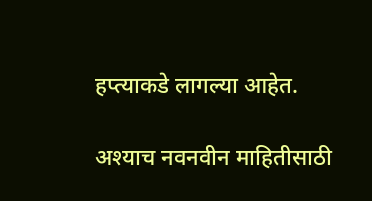हप्त्याकडे लागल्या आहेत.

अश्याच नवनवीन माहितीसाठी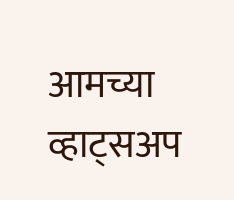आमच्या व्हाट्सअप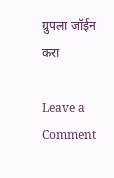ग्रुपला जॉईन करा

Leave a Comment